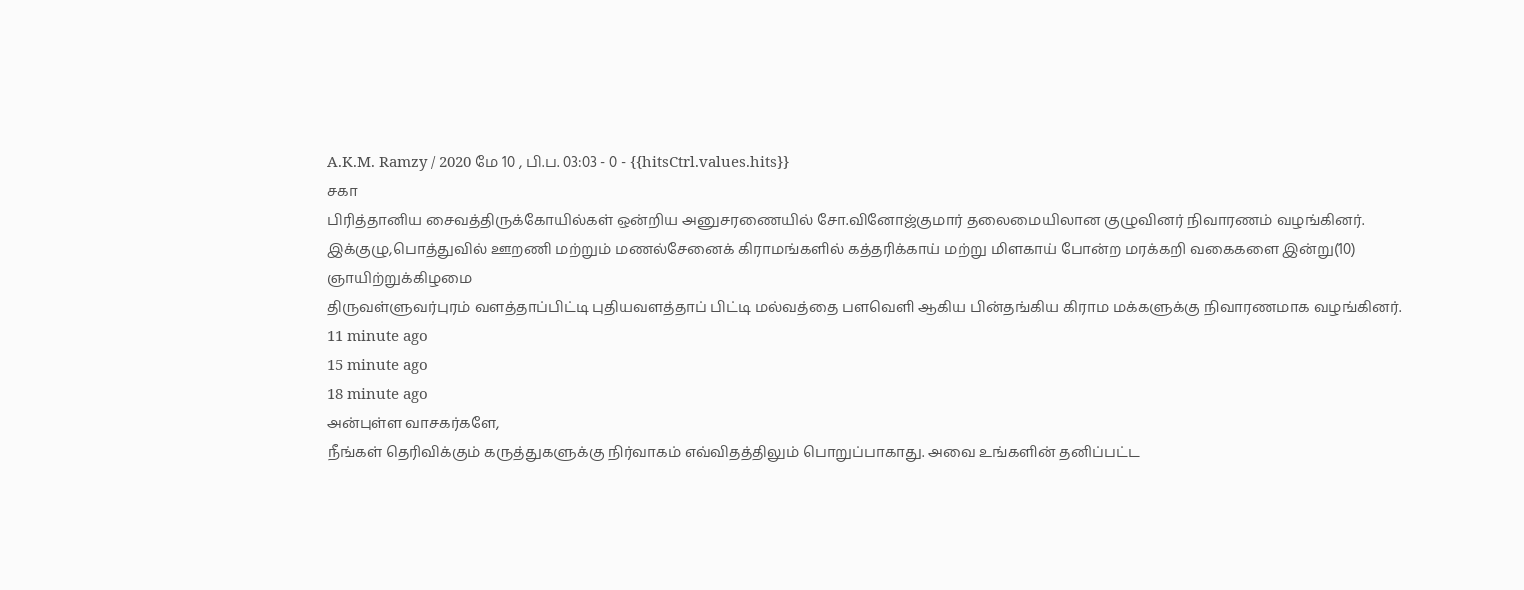A.K.M. Ramzy / 2020 மே 10 , பி.ப. 03:03 - 0 - {{hitsCtrl.values.hits}}
சகா
பிரித்தானிய சைவத்திருக்கோயில்கள் ஒன்றிய அனுசரணையில் சோ.வினோஜ்குமார் தலைமையிலான குழுவினர் நிவாரணம் வழங்கினர்.
இக்குழு,பொத்துவில் ஊறணி மற்றும் மணல்சேனைக் கிராமங்களில் கத்தரிக்காய் மற்று மிளகாய் போன்ற மரக்கறி வகைகளை இன்று(10) ஞாயிற்றுக்கிழமை
திருவள்ளுவர்புரம் வளத்தாப்பிட்டி புதியவளத்தாப் பிட்டி மல்வத்தை பளவெளி ஆகிய பின்தங்கிய கிராம மக்களுக்கு நிவாரணமாக வழங்கினர்.
11 minute ago
15 minute ago
18 minute ago
அன்புள்ள வாசகர்களே,
நீங்கள் தெரிவிக்கும் கருத்துகளுக்கு நிர்வாகம் எவ்விதத்திலும் பொறுப்பாகாது. அவை உங்களின் தனிப்பட்ட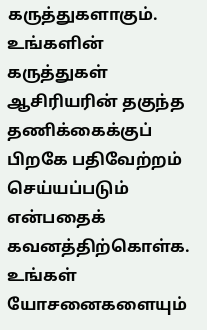கருத்துகளாகும். உங்களின் கருத்துகள் ஆசிரியரின் தகுந்த தணிக்கைக்குப் பிறகே பதிவேற்றம் செய்யப்படும் என்பதைக் கவனத்திற்கொள்க. உங்கள் யோசனைகளையும்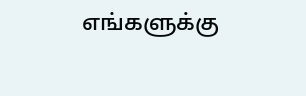எங்களுக்கு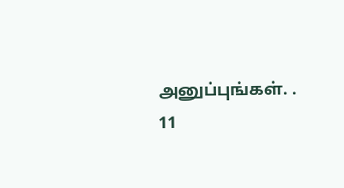அனுப்புங்கள். .
11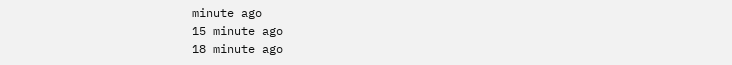minute ago
15 minute ago
18 minute ago